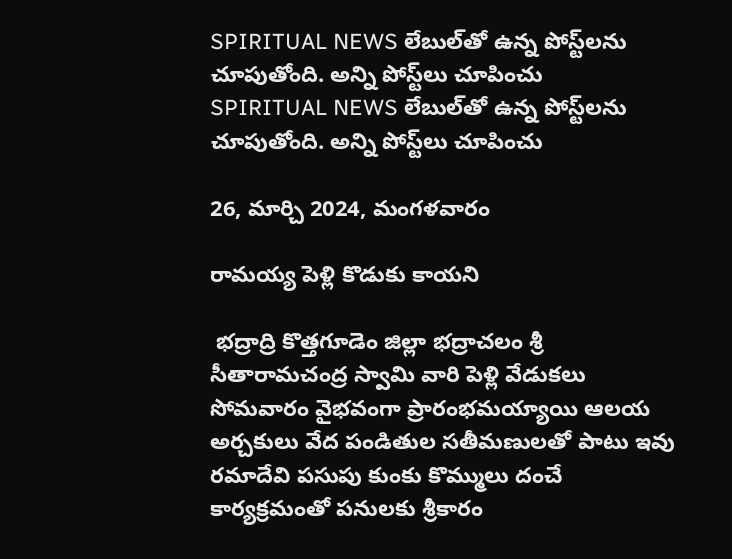SPIRITUAL NEWS లేబుల్‌తో ఉన్న పోస్ట్‌లను చూపుతోంది. అన్ని పోస్ట్‌లు చూపించు
SPIRITUAL NEWS లేబుల్‌తో ఉన్న పోస్ట్‌లను చూపుతోంది. అన్ని పోస్ట్‌లు చూపించు

26, మార్చి 2024, మంగళవారం

రామయ్య పెళ్లి కొడుకు కాయని

 భద్రాద్రి కొత్తగూడెం జిల్లా భద్రాచలం శ్రీ సీతారామచంద్ర స్వామి వారి పెళ్లి వేడుకలు సోమవారం వైభవంగా ప్రారంభమయ్యాయి ఆలయ అర్చకులు వేద పండితుల సతీమణులతో పాటు ఇవు రమాదేవి పసుపు కుంకు కొమ్ములు దంచే కార్యక్రమంతో పనులకు శ్రీకారం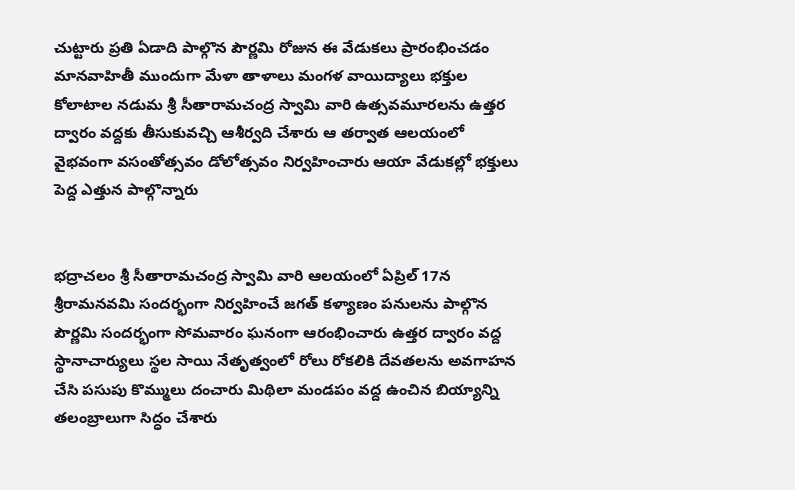చుట్టారు ప్రతి ఏడాది పాల్గొన పౌర్ణమి రోజున ఈ వేడుకలు ప్రారంభించడం మానవాహితీ ముందుగా మేళా తాళాలు మంగళ వాయిద్యాలు భక్తుల కోలాటాల నడుమ శ్రీ సీతారామచంద్ర స్వామి వారి ఉత్సవమూరలను ఉత్తర ద్వారం వద్దకు తీసుకువచ్చి ఆశీర్వది చేశారు ఆ తర్వాత ఆలయంలో వైభవంగా వసంతోత్సవం డోలోత్సవం నిర్వహించారు ఆయా వేడుకల్లో భక్తులు పెద్ద ఎత్తున పాల్గొన్నారు


భద్రాచలం శ్రీ సీతారామచంద్ర స్వామి వారి ఆలయంలో ఏప్రిల్ 17న శ్రీరామనవమి సందర్భంగా నిర్వహించే జగత్ కళ్యాణం పనులను పాల్గొన పౌర్ణమి సందర్భంగా సోమవారం ఘనంగా ఆరంభించారు ఉత్తర ద్వారం వద్ద స్థానాచార్యులు స్థల సాయి నేతృత్వంలో రోలు రోకలికి దేవతలను అవగాహన చేసి పసుపు కొమ్ములు దంచారు మిథిలా మండపం వద్ద ఉంచిన బియ్యాన్ని తలంబ్రాలుగా సిద్ధం చేశారు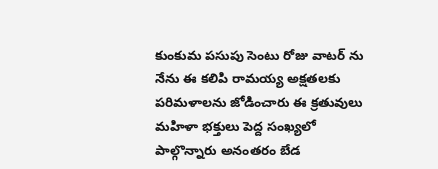కుంకుమ పసుపు సెంటు రోజు వాటర్ ను నేను ఈ కలిపి రామయ్య అక్షతలకు పరిమళాలను జోడించారు ఈ క్రతువులు మహిళా భక్తులు పెద్ద సంఖ్యలో పాల్గొన్నారు అనంతరం బేడ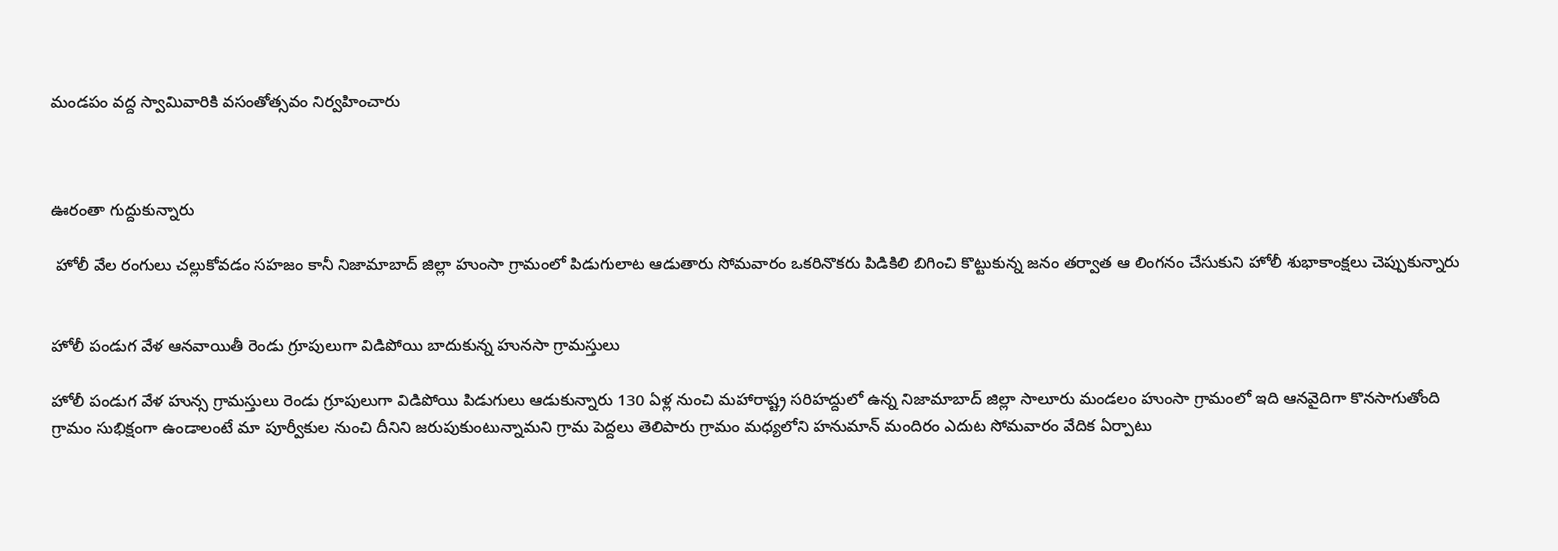మండపం వద్ద స్వామివారికి వసంతోత్సవం నిర్వహించారు



ఊరంతా గుద్దుకున్నారు

 హోలీ వేల రంగులు చల్లుకోవడం సహజం కానీ నిజామాబాద్ జిల్లా హుంసా గ్రామంలో పిడుగులాట ఆడుతారు సోమవారం ఒకరినొకరు పిడికిలి బిగించి కొట్టుకున్న జనం తర్వాత ఆ లింగనం చేసుకుని హోలీ శుభాకాంక్షలు చెప్పుకున్నారు


హోలీ పండుగ వేళ ఆనవాయితీ రెండు గ్రూపులుగా విడిపోయి బాదుకున్న హునసా గ్రామస్తులు

హోలీ పండుగ వేళ హున్స గ్రామస్తులు రెండు గ్రూపులుగా విడిపోయి పిడుగులు ఆడుకున్నారు 130 ఏళ్ల నుంచి మహారాష్ట్ర సరిహద్దులో ఉన్న నిజామాబాద్ జిల్లా సాలూరు మండలం హుంసా గ్రామంలో ఇది ఆనవైదిగా కొనసాగుతోంది గ్రామం సుభిక్షంగా ఉండాలంటే మా పూర్వీకుల నుంచి దీనిని జరుపుకుంటున్నామని గ్రామ పెద్దలు తెలిపారు గ్రామం మధ్యలోని హనుమాన్ మందిరం ఎదుట సోమవారం వేదిక ఏర్పాటు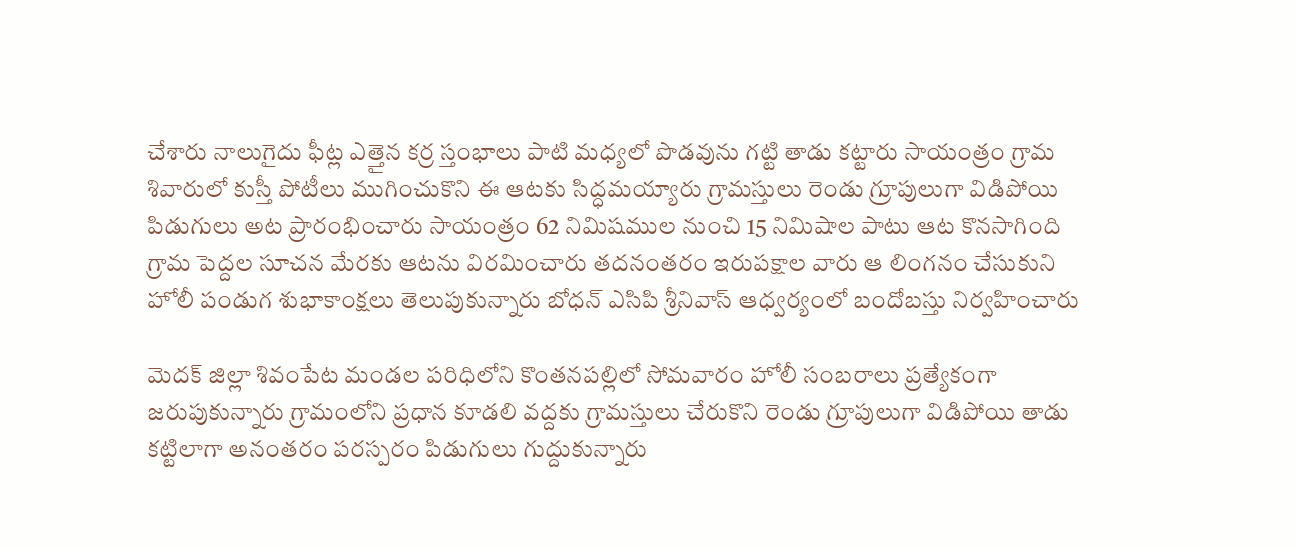చేశారు నాలుగైదు ఫీట్ల ఎత్తైన కర్ర స్తంభాలు పాటి మధ్యలో పొడవును గట్టి తాడు కట్టారు సాయంత్రం గ్రామ శివారులో కుస్తీ పోటీలు ముగించుకొని ఈ ఆటకు సిద్ధమయ్యారు గ్రామస్తులు రెండు గ్రూపులుగా విడిపోయి పిడుగులు అట ప్రారంభించారు సాయంత్రం 62 నిమిషముల నుంచి 15 నిమిషాల పాటు ఆట కొనసాగింది గ్రామ పెద్దల సూచన మేరకు ఆటను విరమించారు తదనంతరం ఇరుపక్షాల వారు ఆ లింగనం చేసుకుని హోలీ పండుగ శుభాకాంక్షలు తెలుపుకున్నారు బోధన్ ఎసిపి శ్రీనివాస్ ఆధ్వర్యంలో బందోబస్తు నిర్వహించారు

మెదక్ జిల్లా శివంపేట మండల పరిధిలోని కొంతనపల్లిలో సోమవారం హోలీ సంబరాలు ప్రత్యేకంగా జరుపుకున్నారు గ్రామంలోని ప్రధాన కూడలి వద్దకు గ్రామస్తులు చేరుకొని రెండు గ్రూపులుగా విడిపోయి తాడు కట్టిలాగా అనంతరం పరస్పరం పిడుగులు గుద్దుకున్నారు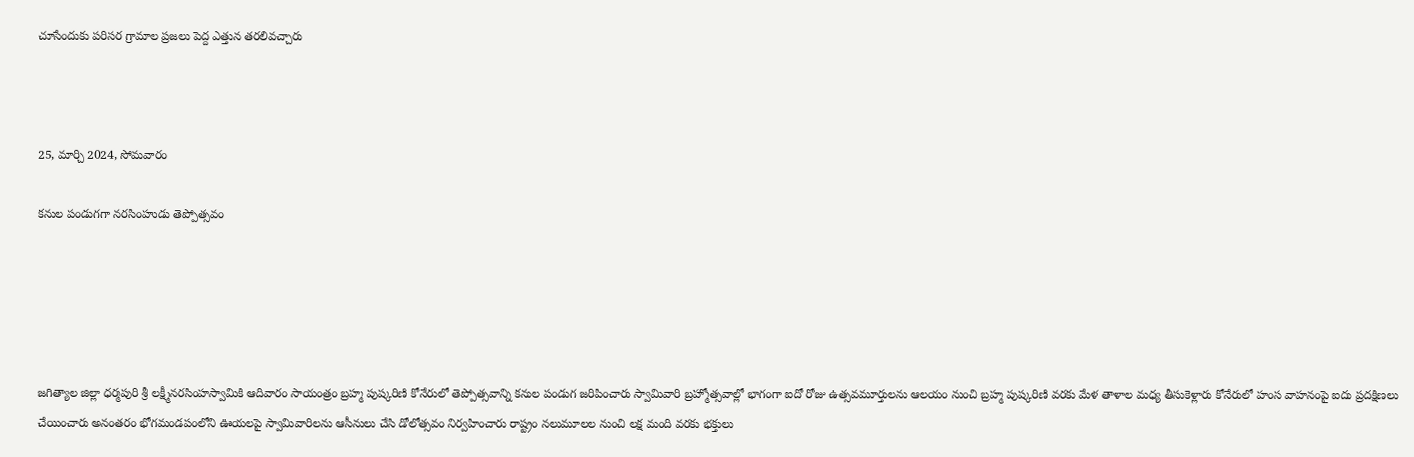చూసేందుకు పరిసర గ్రామాల ప్రజలు పెద్ద ఎత్తున తరలివచ్చారు



25, మార్చి 2024, సోమవారం

కనుల పండుగగా నరసింహుడు తెప్పోత్సవం





జగిత్యాల జిల్లా ధర్మపురి శ్రీ లక్ష్మీనరసింహస్వామికి ఆదివారం సాయంత్రం బ్రహ్మ పుష్కరిణి కోనేరులో తెప్పోత్సవాన్ని కనుల పండుగ జరిపించారు స్వామివారి బ్రహ్మోత్సవాల్లో భాగంగా ఐదో రోజు ఉత్సవమూర్తులను ఆలయం నుంచి బ్రహ్మ పుష్కరిణి వరకు మేళ తాళాల మధ్య తీసుకెళ్లారు కోనేరులో హంస వాహనంపై ఐదు ప్రదక్షిణలు చేయించారు అనంతరం భోగమండపంలోని ఊయలపై స్వామివారిలను ఆసీనులు చేసి డోలోత్సవం నిర్వహించారు రాష్ట్రం నలుమూలల నుంచి లక్ష మంది వరకు భక్తులు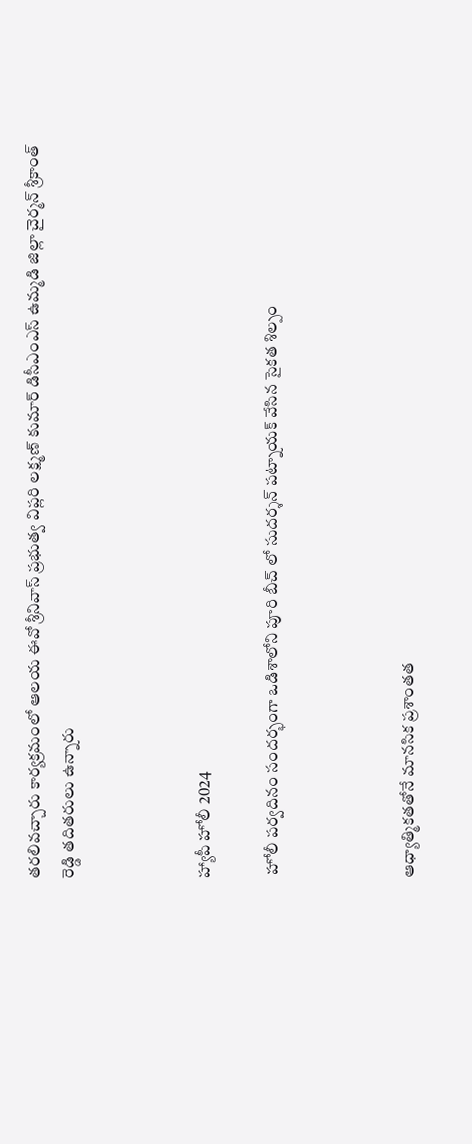తరలివచ్చారు కార్యక్రమంలో ఆలయ ఈవో శ్రీనివాస్ ప్రభుత్వ విప్లరి లక్ష్మణ్ కుమార్ డిసీఎంఎస్ ఉమ్మడి జిల్లా చైర్మన్ శ్రీకాంత్ రెడ్డి తదితరులు ఉన్నారు



హ్యాపీ హోలీ 2024

 హోలీ పర్వదినం సందర్భంగా ఒడిశాలోని పూరి బీచ్ లో సుదర్శన్ పట్నాయక్ వేసిన సైకత శిల్పం



ఆధ్యాత్మికతతోనే మానసిక ప్రశాంతత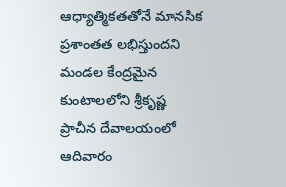ఆధ్యాత్మికతతోనే మానసిక ప్రశాంతత లభిస్తుందని మండల కేంద్రమైన కుంటాలలోని శ్రీకృష్ణ ప్రాచీన దేవాలయంలో ఆదివారం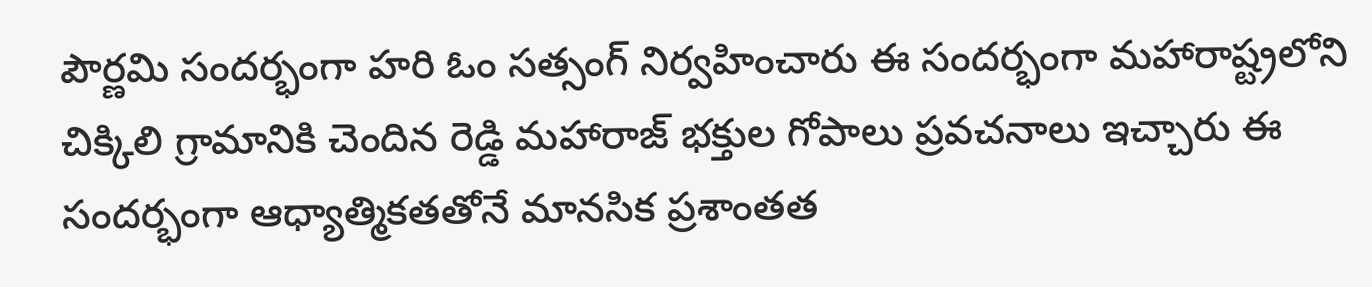పౌర్ణమి సందర్భంగా హరి ఓం సత్సంగ్ నిర్వహించారు ఈ సందర్భంగా మహారాష్ట్రలోని చిక్కిలి గ్రామానికి చెందిన రెడ్డి మహారాజ్ భక్తుల గోపాలు ప్రవచనాలు ఇచ్చారు ఈ సందర్భంగా ఆధ్యాత్మికతతోనే మానసిక ప్రశాంతత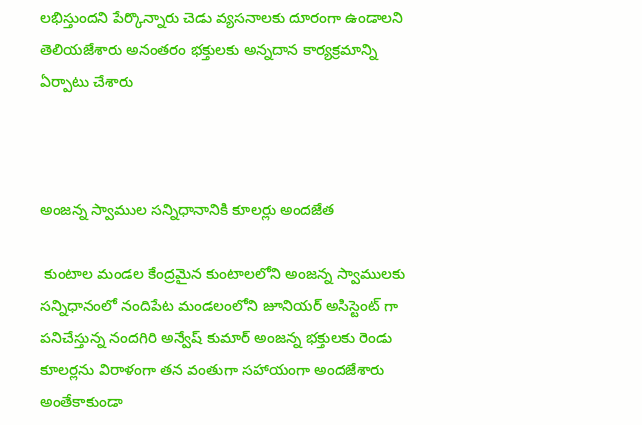లభిస్తుందని పేర్కొన్నారు చెడు వ్యసనాలకు దూరంగా ఉండాలని తెలియజేశారు అనంతరం భక్తులకు అన్నదాన కార్యక్రమాన్ని ఏర్పాటు చేశారు



అంజన్న స్వాముల సన్నిధానానికి కూలర్లు అందజేత

 కుంటాల మండల కేంద్రమైన కుంటాలలోని అంజన్న స్వాములకు సన్నిధానంలో నందిపేట మండలంలోని జూనియర్ అసిస్టెంట్ గా పనిచేస్తున్న నందగిరి అన్వేష్ కుమార్ అంజన్న భక్తులకు రెండు కూలర్లను విరాళంగా తన వంతుగా సహాయంగా అందజేశారు అంతేకాకుండా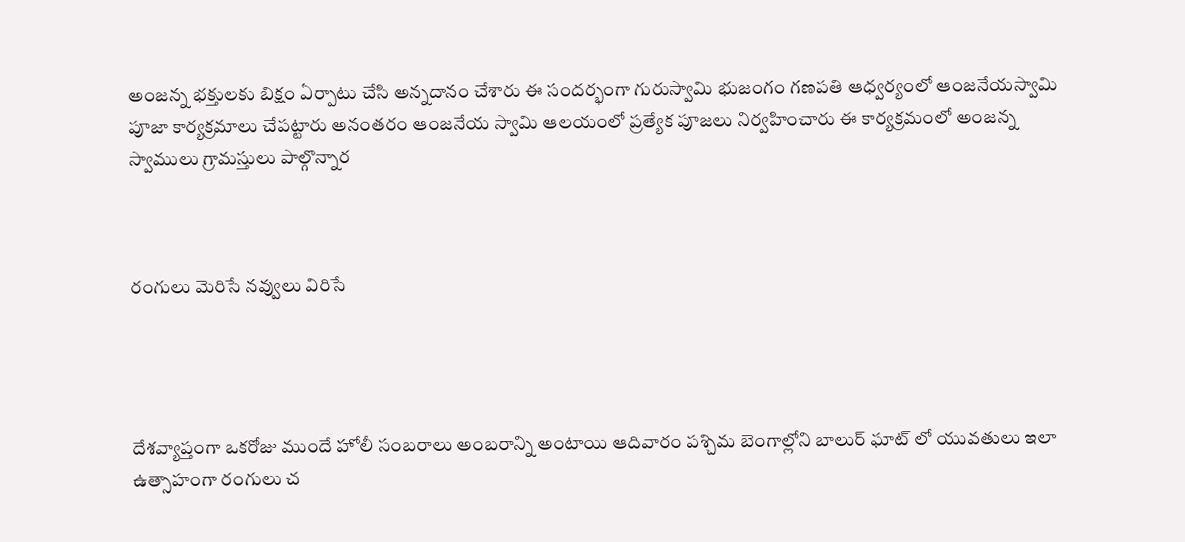అంజన్న భక్తులకు బిక్షం ఏర్పాటు చేసి అన్నదానం చేశారు ఈ సందర్భంగా గురుస్వామి భుజంగం గణపతి ఆధ్వర్యంలో ఆంజనేయస్వామి పూజా కార్యక్రమాలు చేపట్టారు అనంతరం ఆంజనేయ స్వామి ఆలయంలో ప్రత్యేక పూజలు నిర్వహించారు ఈ కార్యక్రమంలో అంజన్న స్వాములు గ్రామస్తులు పాల్గొన్నార



రంగులు మెరిసే నవ్వులు విరిసే




దేశవ్యాప్తంగా ఒకరోజు ముందే హోలీ సంబరాలు అంబరాన్ని అంటాయి ఆదివారం పశ్చిమ బెంగాల్లోని బాలుర్ ఘాట్ లో యువతులు ఇలా ఉత్సాహంగా రంగులు చ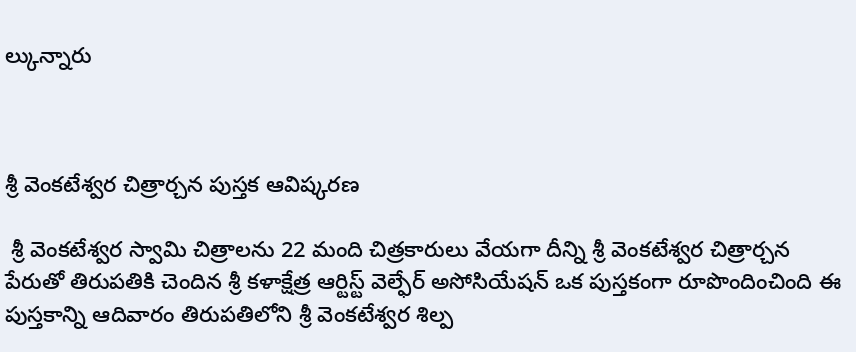ల్కున్నారు



శ్రీ వెంకటేశ్వర చిత్రార్చన పుస్తక ఆవిష్కరణ

 శ్రీ వెంకటేశ్వర స్వామి చిత్రాలను 22 మంది చిత్రకారులు వేయగా దీన్ని శ్రీ వెంకటేశ్వర చిత్రార్చన పేరుతో తిరుపతికి చెందిన శ్రీ కళాక్షేత్ర ఆర్టిస్ట్ వెల్ఫేర్ అసోసియేషన్ ఒక పుస్తకంగా రూపొందించింది ఈ పుస్తకాన్ని ఆదివారం తిరుపతిలోని శ్రీ వెంకటేశ్వర శిల్ప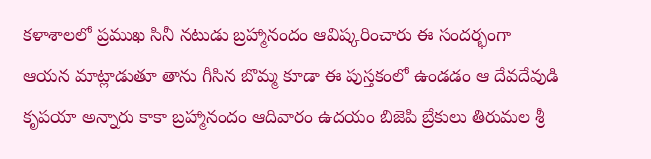కళాశాలలో ప్రముఖ సినీ నటుడు బ్రహ్మానందం ఆవిష్కరించారు ఈ సందర్భంగా ఆయన మాట్లాడుతూ తాను గీసిన బొమ్మ కూడా ఈ పుస్తకంలో ఉండడం ఆ దేవదేవుడి కృపయా అన్నారు కాకా బ్రహ్మానందం ఆదివారం ఉదయం బిజెపి బ్రేకులు తిరుమల శ్రీ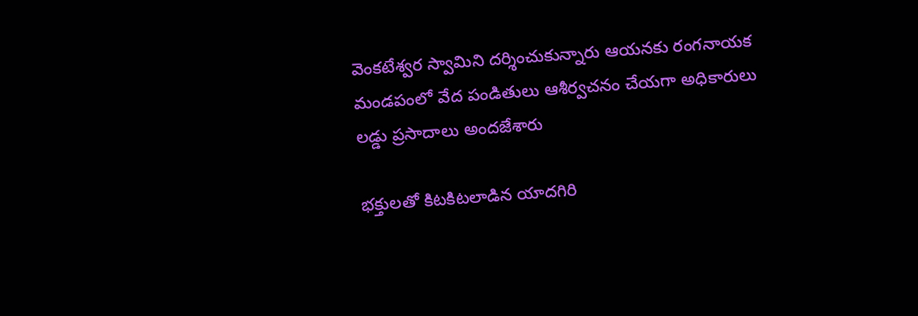వెంకటేశ్వర స్వామిని దర్శించుకున్నారు ఆయనకు రంగనాయక మండపంలో వేద పండితులు ఆశీర్వచనం చేయగా అధికారులు లడ్డు ప్రసాదాలు అందజేశారు

భక్తులతో కిటకిటలాడిన యాదగిరి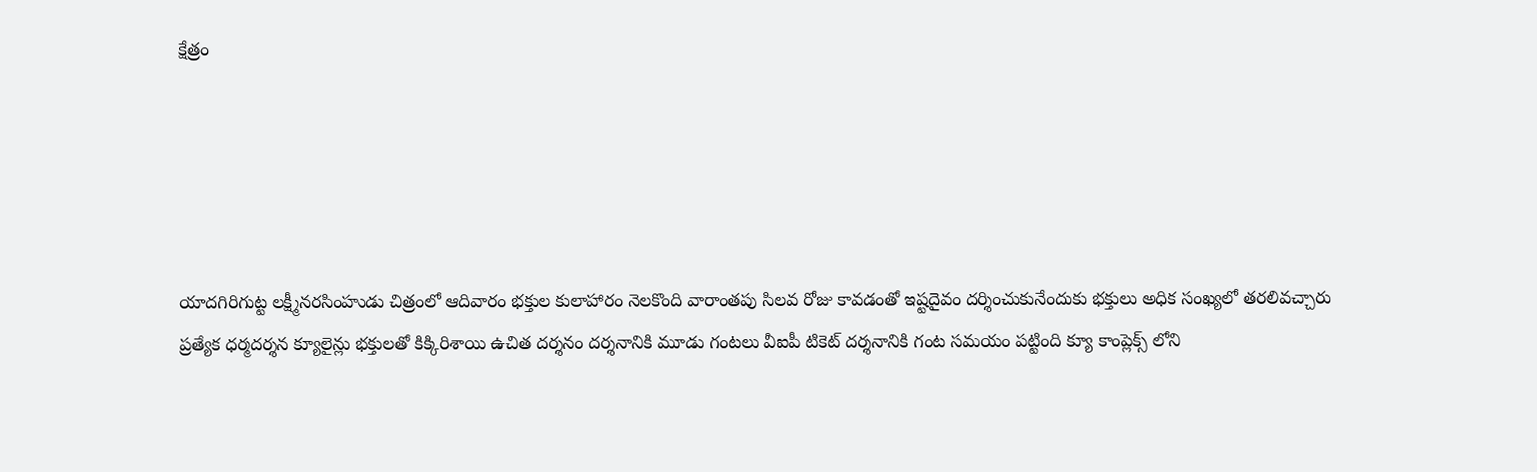క్షేత్రం





యాదగిరిగుట్ట లక్ష్మీనరసింహుడు చిత్రంలో ఆదివారం భక్తుల కులాహారం నెలకొంది వారాంతపు సిలవ రోజు కావడంతో ఇష్టదైవం దర్శించుకునేందుకు భక్తులు అధిక సంఖ్యలో తరలివచ్చారు ప్రత్యేక ధర్మదర్శన క్యూలైన్లు భక్తులతో కిక్కిరిశాయి ఉచిత దర్శనం దర్శనానికి మూడు గంటలు వీఐపీ టికెట్ దర్శనానికి గంట సమయం పట్టింది క్యూ కాంప్లెక్స్ లోని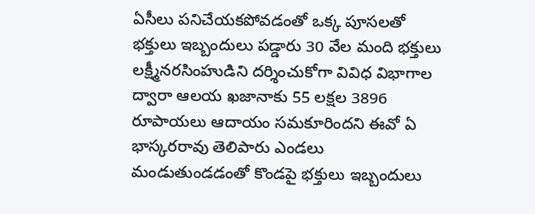ఏసీలు పనిచేయకపోవడంతో ఒక్క పూసలతో భక్తులు ఇబ్బందులు పడ్డారు 30 వేల మంది భక్తులు లక్ష్మీనరసింహుడిని దర్శించుకోగా వివిధ విభాగాల ద్వారా ఆలయ ఖజానాకు 55 లక్షల 3896 రూపాయలు ఆదాయం సమకూరిందని ఈవో ఏ భాస్కరరావు తెలిపారు ఎండలు మండుతుండడంతో కొండపై భక్తులు ఇబ్బందులు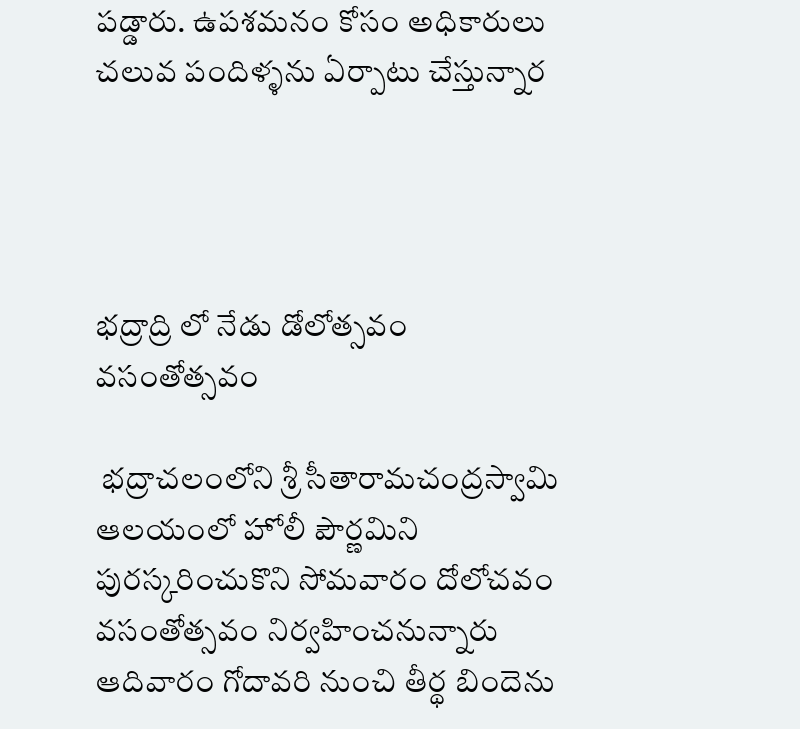పడ్డారు. ఉపశమనం కోసం అధికారులు చలువ పందిళ్ళను ఏర్పాటు చేస్తున్నార




భద్రాద్రి లో నేడు డోలోత్సవం వసంతోత్సవం

 భద్రాచలంలోని శ్రీ సీతారామచంద్రస్వామి ఆలయంలో హోలీ పౌర్ణమిని పురస్కరించుకొని సోమవారం దోలోచవం వసంతోత్సవం నిర్వహించనున్నారు ఆదివారం గోదావరి నుంచి తీర్థ బిందెను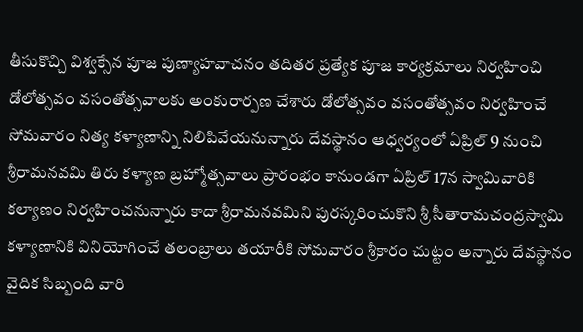తీసుకొచ్చి విశ్వక్సేన పూజ పుణ్యాహవాచనం తదితర ప్రత్యేక పూజ కార్యక్రమాలు నిర్వహించి డోలోత్సవం వసంతోత్సవాలకు అంకురార్పణ చేశారు డోలోత్సవం వసంతోత్సవం నిర్వహించే సోమవారం నిత్య కళ్యాణాన్ని నిలిపివేయనున్నారు దేవస్థానం ఆధ్వర్యంలో ఏప్రిల్ 9 నుంచి శ్రీరామనవమి తిరు కళ్యాణ బ్రహ్మోత్సవాలు ప్రారంభం కానుండగా ఏప్రిల్ 17న స్వామివారికి కల్యాణం నిర్వహించనున్నారు కాదా శ్రీరామనవమిని పురస్కరించుకొని శ్రీ సీతారామచంద్రస్వామి కళ్యాణానికి వినియోగించే తలంబ్రాలు తయారీకి సోమవారం శ్రీకారం చుట్టం అన్నారు దేవస్థానం వైదిక సిబ్బంది వారి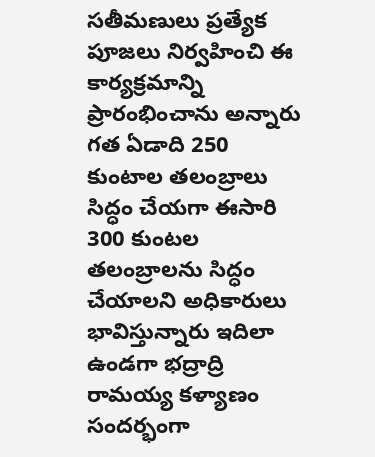సతీమణులు ప్రత్యేక పూజలు నిర్వహించి ఈ కార్యక్రమాన్ని ప్రారంభించాను అన్నారు గత ఏడాది 250 కుంటాల తలంబ్రాలు సిద్ధం చేయగా ఈసారి 300 కుంటల తలంబ్రాలను సిద్ధం చేయాలని అధికారులు భావిస్తున్నారు ఇదిలా ఉండగా భద్రాద్రి రామయ్య కళ్యాణం సందర్భంగా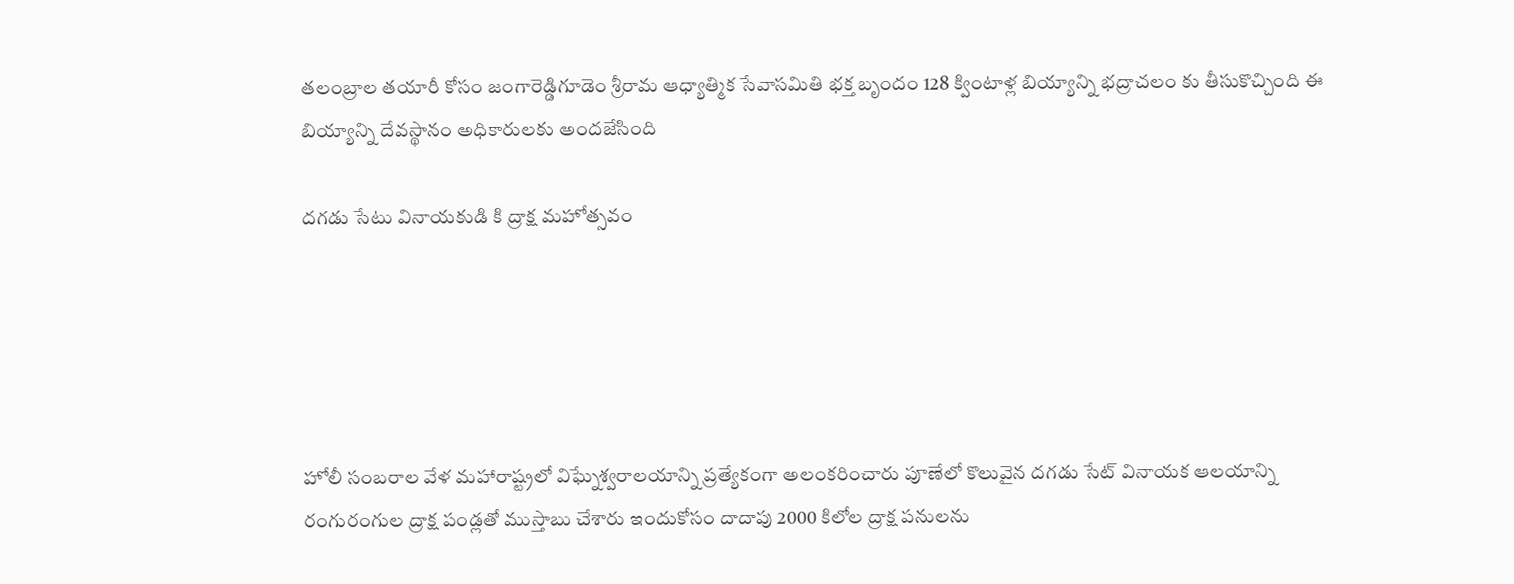తలంబ్రాల తయారీ కోసం జంగారెడ్డిగూడెం శ్రీరామ ఆధ్యాత్మిక సేవాసమితి భక్త బృందం 128 క్వింటాళ్ల బియ్యాన్ని భద్రాచలం కు తీసుకొచ్చింది ఈ బియ్యాన్ని దేవస్థానం అధికారులకు అందజేసింది

దగడు సేటు వినాయకుడి కి ద్రాక్ష మహోత్సవం





హోలీ సంబరాల వేళ మహారాష్ట్రలో విఘ్నేశ్వరాలయాన్ని ప్రత్యేకంగా అలంకరించారు పూణేలో కొలువైన దగడు సేట్ వినాయక ఆలయాన్ని రంగురంగుల ద్రాక్ష పండ్లతో ముస్తాబు చేశారు ఇందుకోసం దాదాపు 2000 కిలోల ద్రాక్ష పనులను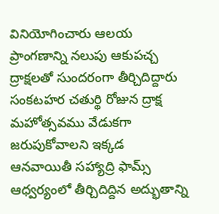వినియోగించారు ఆలయ ప్రాంగణాన్ని నలుపు ఆకుపచ్చ ద్రాక్షలతో సుందరంగా తీర్చిదిద్దారు సంకటహర చతుర్థి రోజున ద్రాక్ష మహోత్సవము వేడుకగా జరుపుకోవాలని ఇక్కడ ఆనవాయితీ సహ్యాద్రి ఫామ్స్ ఆధ్వర్యంలో తీర్చిదిద్దిన అద్భుతాన్ని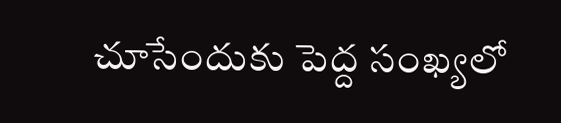చూసేందుకు పెద్ద సంఖ్యలో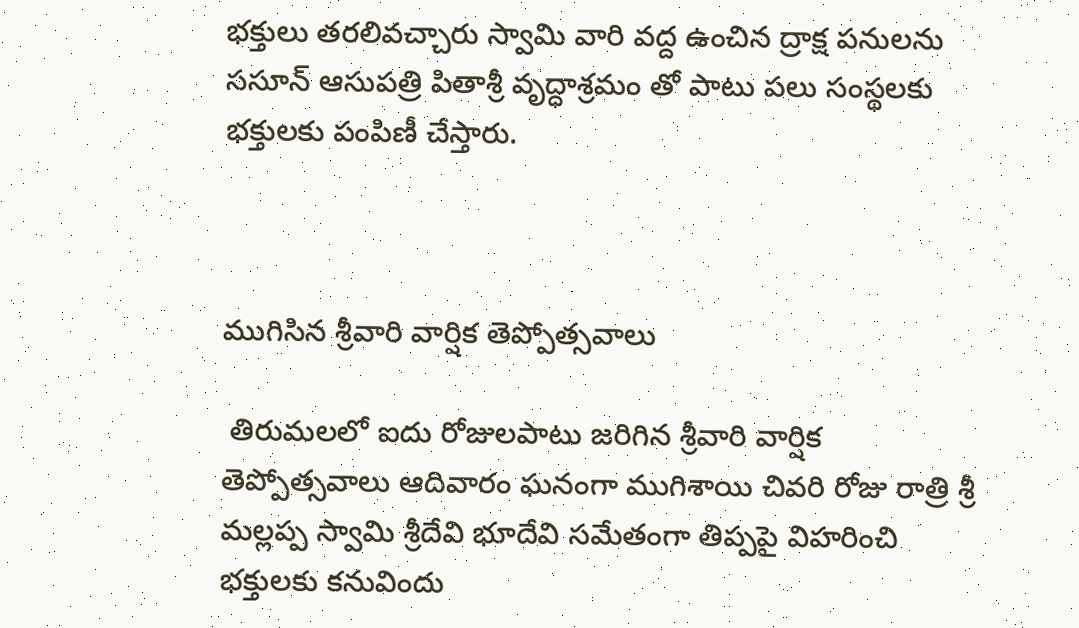భక్తులు తరలివచ్చారు స్వామి వారి వద్ద ఉంచిన ద్రాక్ష పనులను ససూన్ ఆసుపత్రి పితాశ్రీ వృద్ధాశ్రమం తో పాటు పలు సంస్థలకు భక్తులకు పంపిణీ చేస్తారు.



ముగిసిన శ్రీవారి వార్షిక తెప్పోత్సవాలు

 తిరుమలలో ఐదు రోజులపాటు జరిగిన శ్రీవారి వార్షిక తెప్పోత్సవాలు ఆదివారం ఘనంగా ముగిశాయి చివరి రోజు రాత్రి శ్రీ మల్లప్ప స్వామి శ్రీదేవి భూదేవి సమేతంగా తిప్పపై విహరించి భక్తులకు కనువిందు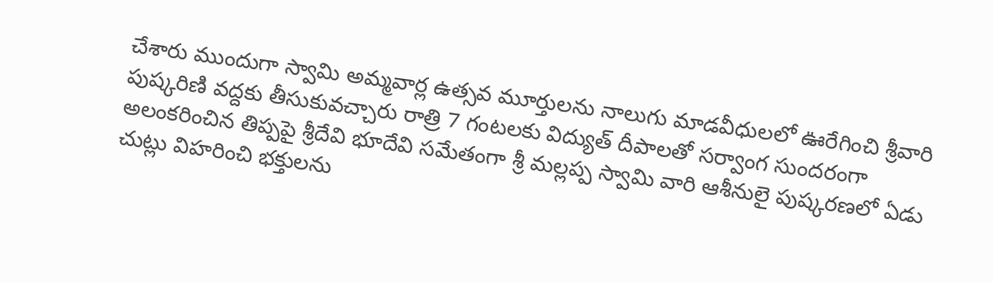చేశారు ముందుగా స్వామి అమ్మవార్ల ఉత్సవ మూర్తులను నాలుగు మాడవీధులలో ఊరేగించి శ్రీవారి పుష్కరిణి వద్దకు తీసుకువచ్చారు రాత్రి 7 గంటలకు విద్యుత్ దీపాలతో సర్వాంగ సుందరంగా అలంకరించిన తిప్పపై శ్రీదేవి భూదేవి సమేతంగా శ్రీ మల్లప్ప స్వామి వారి ఆశీనులై పుష్కరణలో ఏడు చుట్లు విహరించి భక్తులను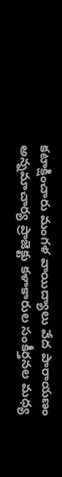కటాక్షించారు మంగళ వాయిద్యాలు వేద పారాయణం అన్నమాచార్య ప్రాజెక్టు కళాకారుల సంకీర్తనల మధ్య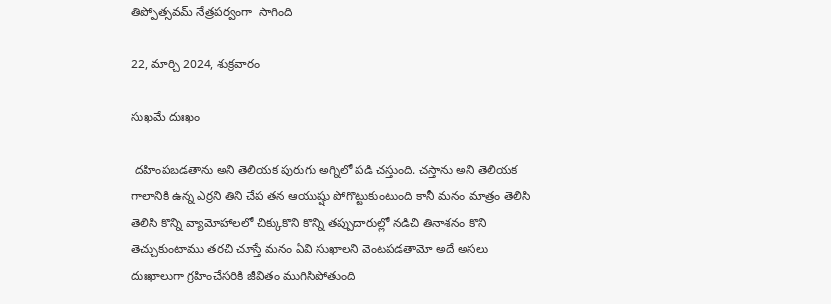తిప్పోత్సవమ్ నేత్రపర్వంగా  సాగింది

22, మార్చి 2024, శుక్రవారం

సుఖమే దుఃఖం

 దహింపబడతాను అని తెలియక పురుగు అగ్నిలో పడి చస్తుంది. చస్తాను అని తెలియక గాలానికి ఉన్న ఎర్రని తిని చేప తన ఆయుష్షు పోగొట్టుకుంటుంది కానీ మనం మాత్రం తెలిసి తెలిసి కొన్ని వ్యామోహాలలో చిక్కుకొని కొన్ని తప్పుదారుల్లో నడిచి తినాశనం కొని తెచ్చుకుంటాము తరచి చూస్తే మనం ఏవి సుఖాలని వెంటపడతామో అదే అసలు దుఃఖాలుగా గ్రహించేసరికి జీవితం ముగిసిపోతుంది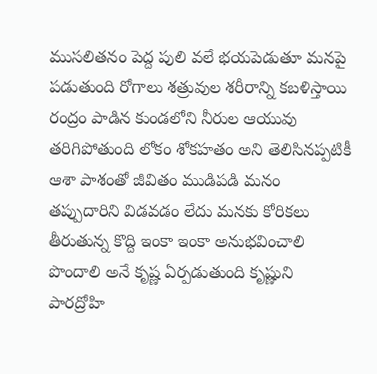ముసలితనం పెద్ద పులి వలే భయపెడుతూ మనపై పడుతుంది రోగాలు శత్రువుల శరీరాన్ని కబళిస్తాయి రంద్రం పాడిన కుండలోని నీరుల ఆయువు తరిగిపోతుంది లోకం శోకహతం అని తెలిసినప్పటికీ ఆశా పాశంతో జీవితం ముడిపడి మనం తప్పుదారిని విడవడం లేదు మనకు కోరికలు తీరుతున్న కొద్ది ఇంకా ఇంకా అనుభవించాలి పొందాలి అనే కృష్ణ ఏర్పడుతుంది కృష్ణుని పారద్రోహి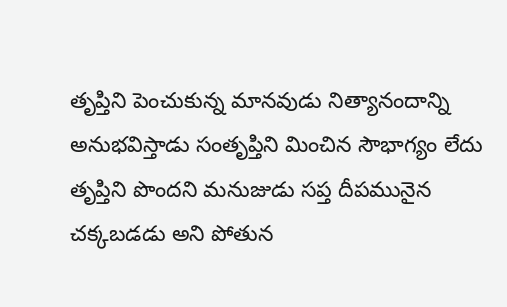తృప్తిని పెంచుకున్న మానవుడు నిత్యానందాన్ని అనుభవిస్తాడు సంతృప్తిని మించిన సౌభాగ్యం లేదు తృప్తిని పొందని మనుజుడు సప్త దీపమునైన చక్కబడడు అని పోతున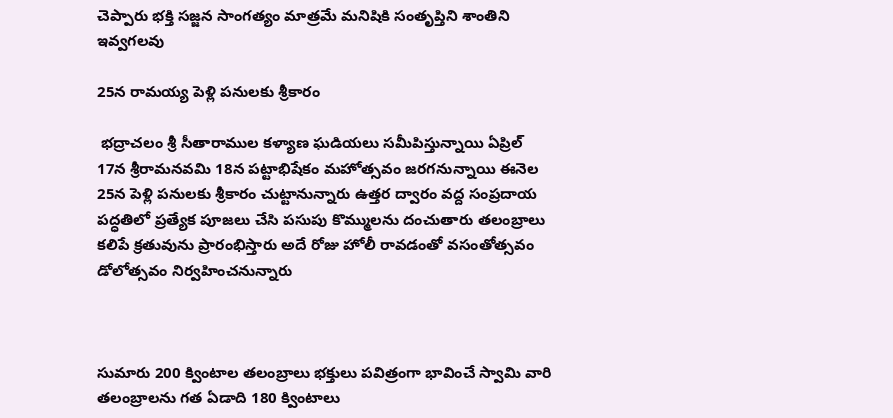చెప్పారు భక్తి సజ్జన సాంగత్యం మాత్రమే మనిషికి సంతృప్తిని శాంతిని ఇవ్వగలవు

25న రామయ్య పెళ్లి పనులకు శ్రీకారం

 భద్రాచలం శ్రీ సీతారాముల కళ్యాణ ఘడియలు సమీపిస్తున్నాయి ఏప్రిల్ 17న శ్రీరామనవమి 18న పట్టాభిషేకం మహోత్సవం జరగనున్నాయి ఈనెల 25న పెళ్లి పనులకు శ్రీకారం చుట్టానున్నారు ఉత్తర ద్వారం వద్ద సంప్రదాయ పద్ధతిలో ప్రత్యేక పూజలు చేసి పసుపు కొమ్ములను దంచుతారు తలంబ్రాలు కలిపే క్రతువును ప్రారంభిస్తారు అదే రోజు హోలీ రావడంతో వసంతోత్సవం డోలోత్సవం నిర్వహించనున్నారు



సుమారు 200 క్వింటాల తలంబ్రాలు భక్తులు పవిత్రంగా భావించే స్వామి వారి తలంబ్రాలను గత ఏడాది 180 క్వింటాలు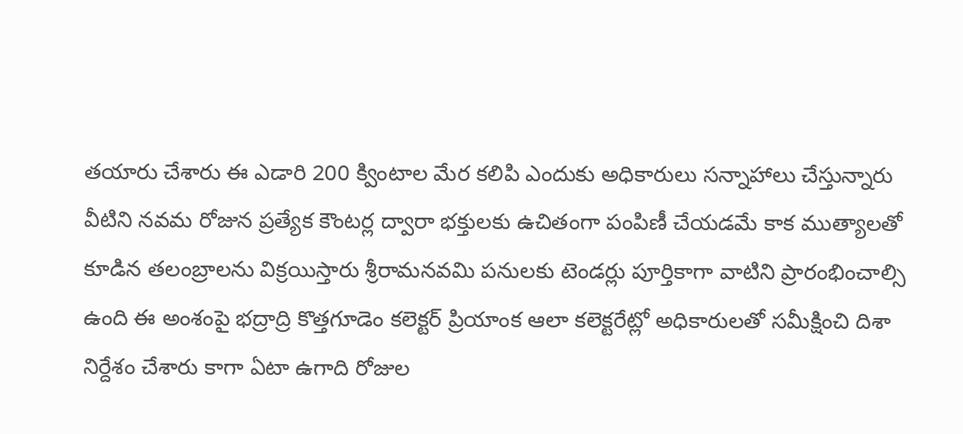తయారు చేశారు ఈ ఎడారి 200 క్వింటాల మేర కలిపి ఎందుకు అధికారులు సన్నాహాలు చేస్తున్నారు వీటిని నవమ రోజున ప్రత్యేక కౌంటర్ల ద్వారా భక్తులకు ఉచితంగా పంపిణీ చేయడమే కాక ముత్యాలతో కూడిన తలంబ్రాలను విక్రయిస్తారు శ్రీరామనవమి పనులకు టెండర్లు పూర్తికాగా వాటిని ప్రారంభించాల్సి ఉంది ఈ అంశంపై భద్రాద్రి కొత్తగూడెం కలెక్టర్ ప్రియాంక ఆలా కలెక్టరేట్లో అధికారులతో సమీక్షించి దిశా నిర్దేశం చేశారు కాగా ఏటా ఉగాది రోజుల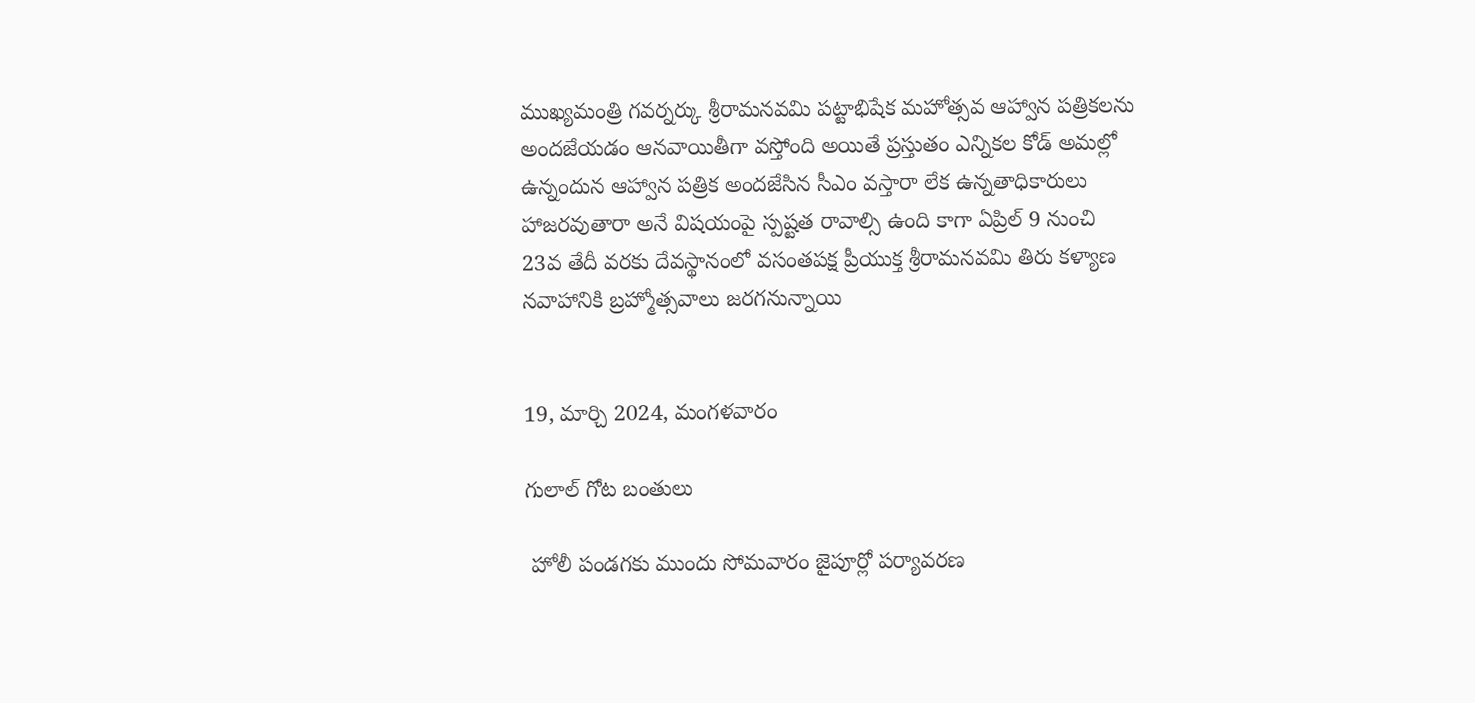ముఖ్యమంత్రి గవర్నర్కు శ్రీరామనవమి పట్టాభిషేక మహోత్సవ ఆహ్వాన పత్రికలను అందజేయడం ఆనవాయితీగా వస్తోంది అయితే ప్రస్తుతం ఎన్నికల కోడ్ అమల్లో ఉన్నందున ఆహ్వాన పత్రిక అందజేసిన సీఎం వస్తారా లేక ఉన్నతాధికారులు హాజరవుతారా అనే విషయంపై స్పష్టత రావాల్సి ఉంది కాగా ఏప్రిల్ 9 నుంచి 23వ తేదీ వరకు దేవస్థానంలో వసంతపక్ష ప్రీయుక్త శ్రీరామనవమి తిరు కళ్యాణ నవాహానికి బ్రహ్మోత్సవాలు జరగనున్నాయి


19, మార్చి 2024, మంగళవారం

గులాల్ గోట బంతులు

 హోలీ పండగకు ముందు సోమవారం జైపూర్లో పర్యావరణ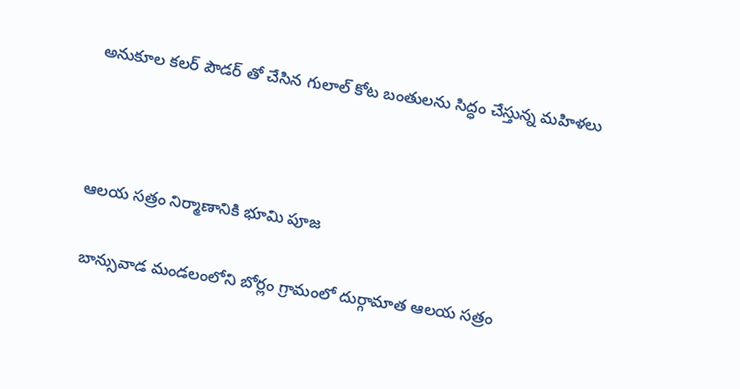అనుకూల కలర్ పౌడర్ తో చేసిన గులాల్ కోట బంతులను సిద్ధం చేస్తున్న మహిళలు



ఆలయ సత్రం నిర్మాణానికి భూమి పూజ

 బాన్సువాడ మండలంలోని బోర్లం గ్రామంలో దుర్గామాత ఆలయ సత్రం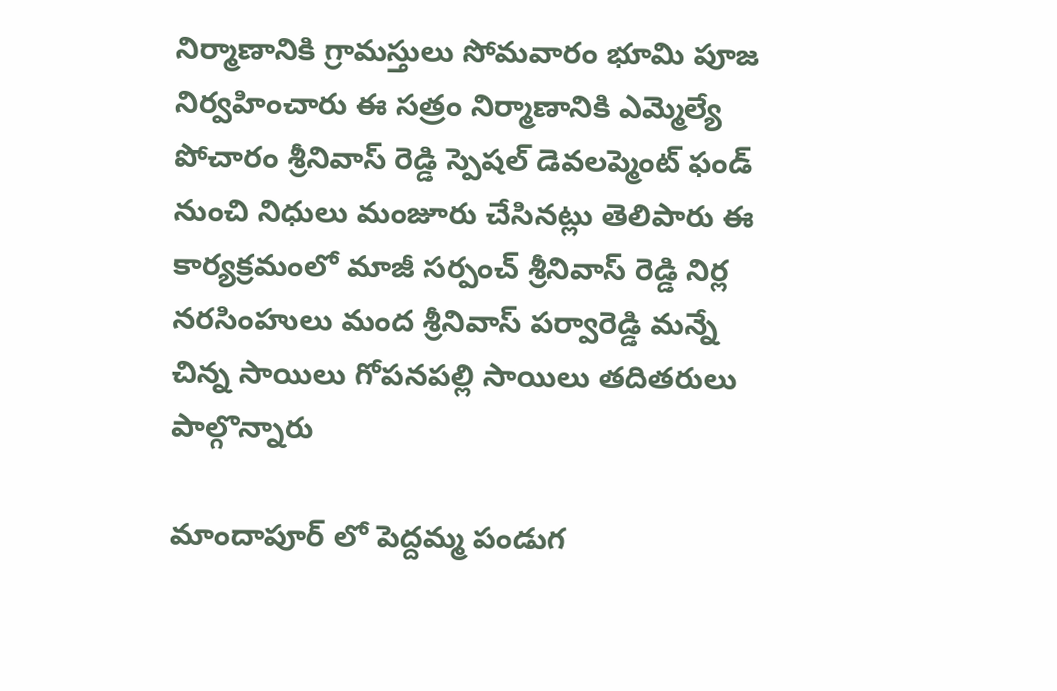నిర్మాణానికి గ్రామస్తులు సోమవారం భూమి పూజ నిర్వహించారు ఈ సత్రం నిర్మాణానికి ఎమ్మెల్యే పోచారం శ్రీనివాస్ రెడ్డి స్పెషల్ డెవలప్మెంట్ ఫండ్ నుంచి నిధులు మంజూరు చేసినట్లు తెలిపారు ఈ కార్యక్రమంలో మాజీ సర్పంచ్ శ్రీనివాస్ రెడ్డి నిర్ల నరసింహులు మంద శ్రీనివాస్ పర్వారెడ్డి మన్నే చిన్న సాయిలు గోపనపల్లి సాయిలు తదితరులు పాల్గొన్నారు

మాందాపూర్ లో పెద్దమ్మ పండుగ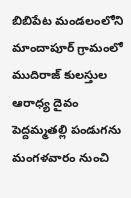బిబిపేట మండలంలోని మాందాపూర్ గ్రామంలో ముదిరాజ్ కులస్తుల ఆరాధ్య దైవం పెద్దమ్మతల్లి పండుగను మంగళవారం నుంచి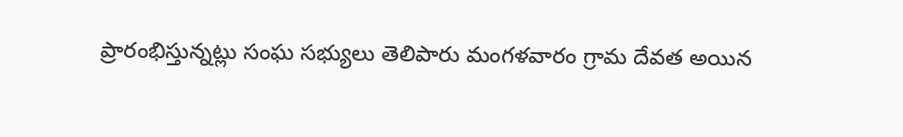ప్రారంభిస్తున్నట్లు సంఘ సభ్యులు తెలిపారు మంగళవారం గ్రామ దేవత అయిన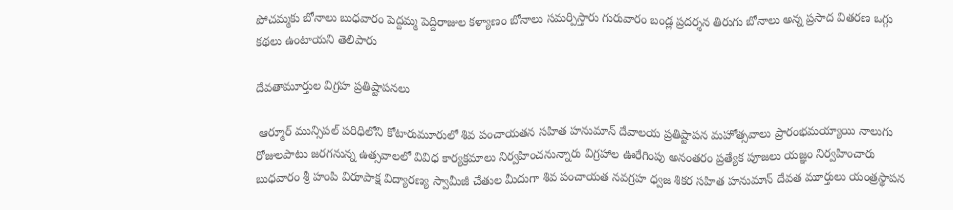పోచమ్మకు బోనాలు బుధవారం పెద్దమ్మ పెద్దిరాజుల కళ్యాణం బోనాలు సమర్పిస్తారు గురువారం బండ్ల ప్రదర్శన తిరుగు బోనాలు అన్న ప్రసాద వితరణ ఒగ్గు కథలు ఉంటాయని తెలిపారు

దేవతామూర్తుల విగ్రహ ప్రతిష్టాపనలు

 ఆర్మూర్ మున్సిపల్ పరిధిలోని కోటారుమూరులో శివ పంచాయతన సహిత హనుమాన్ దేవాలయ ప్రతిష్టాపన మహోత్సవాలు ప్రారంభమయ్యాయి నాలుగు రోజులపాటు జరగనున్న ఉత్సవాలలో వివిధ కార్యక్రమాలు నిర్వహించనున్నారు విగ్రహాల ఊరేగింపు అనంతరం ప్రత్యేక పూజలు యజ్ఞం నిర్వహించారు బుధవారం శ్రీ హంపి విరూపాక్ష విద్యారణ్య స్వామీజీ చేతుల మీదుగా శివ పంచాయత నవగ్రహ ధ్వజ శికర సహిత హనుమాన్ దేవత మూర్తులు యంత్రస్థాపన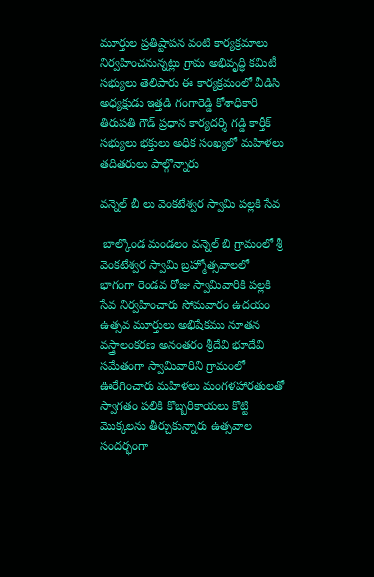మూర్తుల ప్రతిష్టాపన వంటి కార్యక్రమాలు నిర్వహించనున్నట్లు గ్రామ అభివృద్ధి కమిటీ సభ్యులు తెలిపారు ఈ కార్యక్రమంలో వీడిసి అధ్యక్షుడు ఇత్తడి గంగారెడ్డి కోశాధికారి తిరుపతి గౌడ్ ప్రధాన కార్యదర్శి గడ్డి కార్తీక్ సభ్యులు భక్తులు అధిక సంఖ్యలో మహిళలు తదితరులు పాల్గొన్నారు

వన్నెల్ బీ లు వెంకటేశ్వర స్వామి పల్లకి సేవ

 బాల్కొండ మండలం వన్నెల్ బి గ్రామంలో శ్రీ వెంకటేశ్వర స్వామి బ్రహ్మోత్సవాలలో భాగంగా రెండవ రోజు స్వామివారికి పల్లకి సేవ నిర్వహించారు సోమవారం ఉదయం ఉత్సవ మూర్తులు అభిషేకము నూతన వస్త్రాలంకరణ అనంతరం శ్రీదేవి భూదేవి సమేతంగా స్వామివారిని గ్రామంలో ఊరేగించారు మహిళలు మంగళహారతులతో స్వాగతం పలికి కొబ్బరికాయలు కొట్టి మొక్కలను తీర్చుకున్నారు ఉత్సవాల సందర్భంగా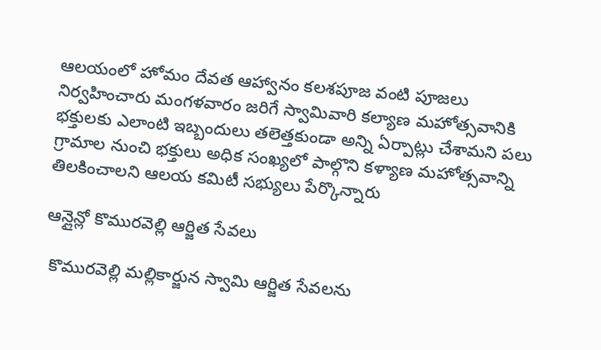ఆలయంలో హోమం దేవత ఆహ్వానం కలశపూజ వంటి పూజలు నిర్వహించారు మంగళవారం జరిగే స్వామివారి కల్యాణ మహోత్సవానికి భక్తులకు ఎలాంటి ఇబ్బందులు తలెత్తకుండా అన్ని ఏర్పాట్లు చేశామని పలు గ్రామాల నుంచి భక్తులు అధిక సంఖ్యలో పాల్గొని కళ్యాణ మహోత్సవాన్ని తిలకించాలని ఆలయ కమిటీ సభ్యులు పేర్కొన్నారు

ఆన్లైన్లో కొమురవెల్లి ఆర్జిత సేవలు

 కొమురవెల్లి మల్లికార్జున స్వామి ఆర్జిత సేవలను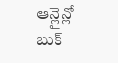ఆన్లైన్లో బుక్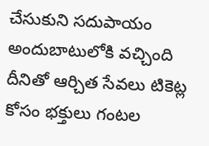చేసుకుని సదుపాయం అందుబాటులోకి వచ్చింది దీనితో ఆర్చిత సేవలు టికెట్ల కోసం భక్తులు గంటల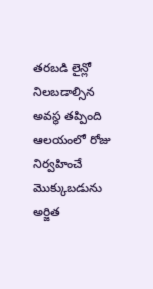తరబడి లైన్లో నిలబడాల్సిన అవస్థ తప్పింది ఆలయంలో రోజు నిర్వహించే మొక్కుబడును అర్జిత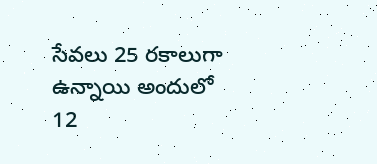సేవలు 25 రకాలుగా ఉన్నాయి అందులో 12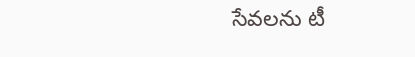సేవలను టీ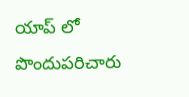యాప్ లో పొందుపరిచారు